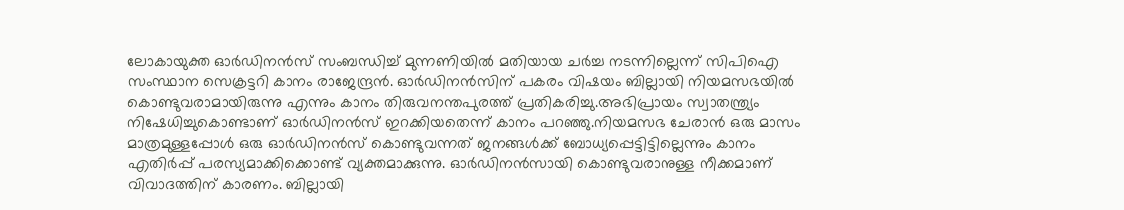ലോകായുക്ത ഓര്‍ഡിനന്‍സ് സംബന്ധിച്ച് മുന്നണിയില്‍ മതിയായ ചര്‍ച്ച നടന്നില്ലെന്ന് സിപിഐ സംസ്ഥാന സെക്രട്ടറി കാനം രാജേന്ദ്രൻ. ഓര്‍ഡിനന്‍സിന് പകരം വിഷയം ബില്ലായി നിയമസഭയില്‍ കൊണ്ടുവരാമായിരുന്നു എന്നും കാനം തിരുവനന്തപുരത്ത് പ്രതികരിച്ചു.അഭിപ്രായം സ്വാതന്ത്ര്യം നിഷേധിച്ചുകൊണ്ടാണ് ഓര്‍ഡിനന്‍സ് ഇറക്കിയതെന്ന് കാനം പറഞ്ഞു.നിയമസഭ ചേരാന്‍ ഒരു മാസം മാത്രമുള്ളപ്പോള്‍ ഒരു ഓര്‍ഡിനന്‍സ് കൊണ്ടുവന്നത് ജനങ്ങള്‍ക്ക് ബോധ്യപ്പെട്ടിട്ടില്ലെന്നും കാനം എതിര്‍പ്പ് പരസ്യമാക്കിക്കൊണ്ട് വ്യക്തമാക്കുന്നു. ഓര്‍ഡിനന്‍സായി കൊണ്ടുവരാനുള്ള നീക്കമാണ് വിവാദത്തിന് കാരണം. ബില്ലായി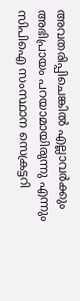അവതരിപ്പിചെങ്കില്‍ എല്ലാവര്‍ക്കും അഭിപ്രായം പറയാമായിരുന്നു എന്നും സിപിഐ സംസ്ഥാന സെക്രട്ടറി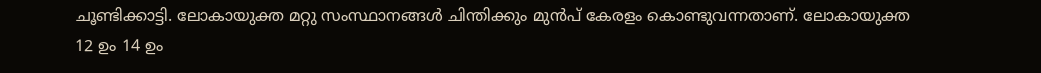ചൂണ്ടിക്കാട്ടി. ലോകായുക്ത മറ്റു സംസ്ഥാനങ്ങള്‍ ചിന്തിക്കും മുന്‍പ് കേരളം കൊണ്ടുവന്നതാണ്. ലോകായുക്ത 12 ഉം 14 ഉം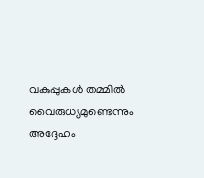വകുപ്പുകള്‍ തമ്മില്‍ വൈരുധ്യമുണ്ടെന്നും അദ്ദേഹം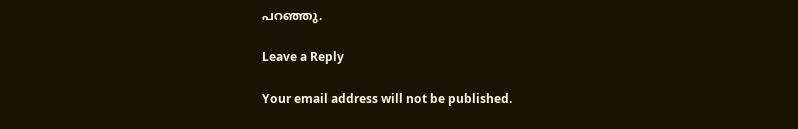പറഞ്ഞു.

Leave a Reply

Your email address will not be published.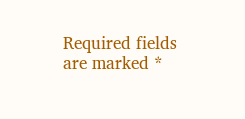Required fields are marked *